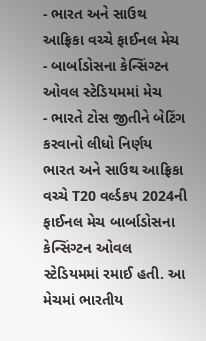- ભારત અને સાઉથ આફ્રિકા વચ્ચે ફાઈનલ મેચ
- બાર્બાડોસના કેન્સિંગ્ટન ઓવલ સ્ટેડિયમમાં મેચ
- ભારતે ટોસ જીતીને બેટિંગ કરવાનો લીધો નિર્ણય
ભારત અને સાઉથ આફ્રિકા વચ્ચે T20 વર્લ્ડકપ 2024ની ફાઈનલ મેચ બાર્બાડોસના કેન્સિંગ્ટન ઓવલ સ્ટેડિયમમાં રમાઈ હતી. આ મેચમાં ભારતીય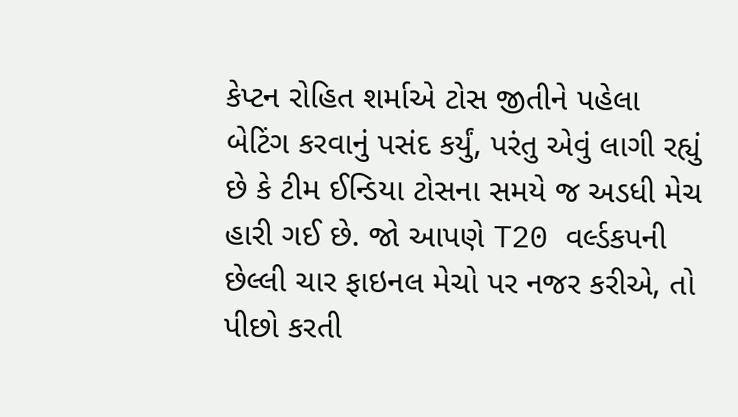કેપ્ટન રોહિત શર્માએ ટોસ જીતીને પહેલા બેટિંગ કરવાનું પસંદ કર્યું, પરંતુ એવું લાગી રહ્યું છે કે ટીમ ઈન્ડિયા ટોસના સમયે જ અડધી મેચ હારી ગઈ છે. જો આપણે T20 વર્લ્ડકપની છેલ્લી ચાર ફાઇનલ મેચો પર નજર કરીએ, તો પીછો કરતી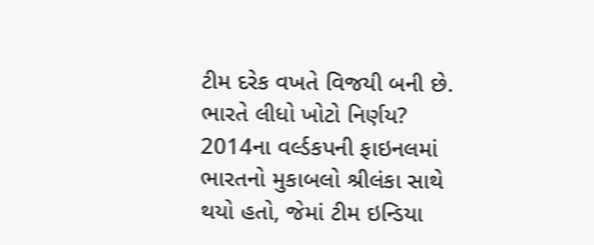ટીમ દરેક વખતે વિજયી બની છે.
ભારતે લીધો ખોટો નિર્ણય?
2014ના વર્લ્ડકપની ફાઇનલમાં ભારતનો મુકાબલો શ્રીલંકા સાથે થયો હતો, જેમાં ટીમ ઇન્ડિયા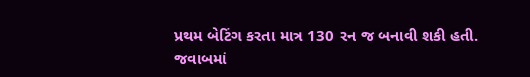પ્રથમ બેટિંગ કરતા માત્ર 130 રન જ બનાવી શકી હતી. જવાબમાં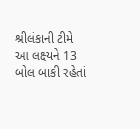શ્રીલંકાની ટીમે આ લક્ષ્યને 13 બોલ બાકી રહેતાં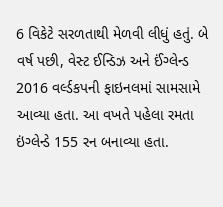6 વિકેટે સરળતાથી મેળવી લીધું હતું. બે વર્ષ પછી, વેસ્ટ ઈન્ડિઝ અને ઈંગ્લેન્ડ 2016 વર્લ્ડકપની ફાઇનલમાં સામસામે આવ્યા હતા. આ વખતે પહેલા રમતા ઇંગ્લેન્ડે 155 રન બનાવ્યા હતા.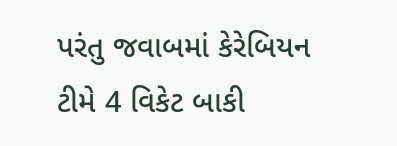પરંતુ જવાબમાં કેરેબિયન ટીમે 4 વિકેટ બાકી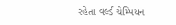રહેતા વર્લ્ડ ચેમ્પિયન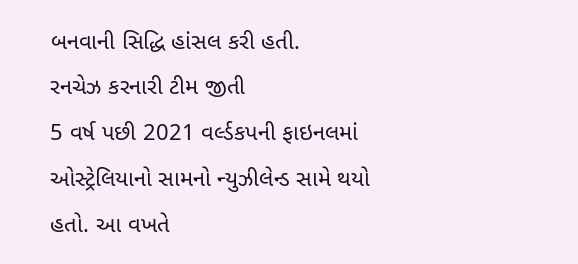બનવાની સિદ્ધિ હાંસલ કરી હતી.
રનચેઝ કરનારી ટીમ જીતી
5 વર્ષ પછી 2021 વર્લ્ડકપની ફાઇનલમાં ઓસ્ટ્રેલિયાનો સામનો ન્યુઝીલેન્ડ સામે થયો હતો. આ વખતે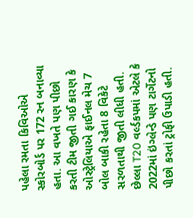પહેલા રમતા કિવિઓએ સ્કોરબોર્ડ પર 172 રન બનાવ્યા હતા. આ વખતે પણ પીછો કરતી ટીમ જીતી ગઈ કારણ કે ઓસ્ટ્રેલિયાએ ફાઈનલ મેચ 7 બોલ બાકી રહેતા 8 વિકેટે સરળતાથી જીતી લીધી હતી. છેલ્લા T20 વર્લ્ડકપમાં એટલે કે 2022માં ઇંગ્લેન્ડે પણ ટાર્ગેટનો પીછો કરતાં ટ્રોફી ઉપાડી હતી.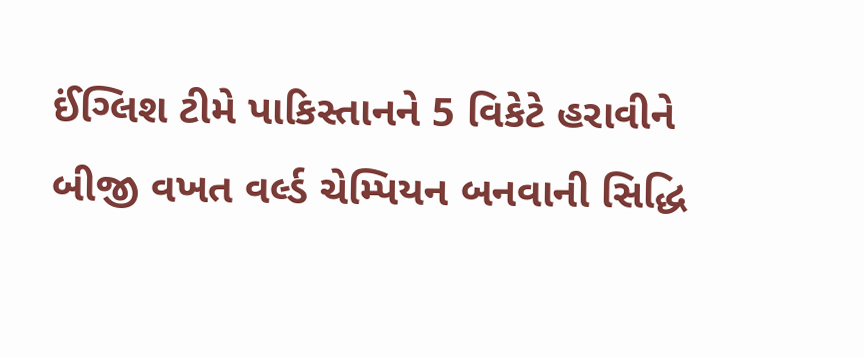ઈંગ્લિશ ટીમે પાકિસ્તાનને 5 વિકેટે હરાવીને બીજી વખત વર્લ્ડ ચેમ્પિયન બનવાની સિદ્ધિ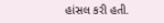હાંસલ કરી હતી.